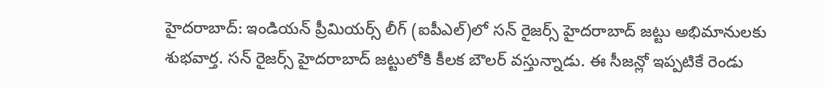హైదరాబాద్: ఇండియన్ ప్రీమియర్స్ లీగ్ (ఐపీఎల్)లో సన్ రైజర్స్ హైదరాబాద్ జట్టు అభిమానులకు శుభవార్త. సన్ రైజర్స్ హైదరాబాద్ జట్టులోకి కీలక బౌలర్ వస్తున్నాడు. ఈ సీజన్లో ఇప్పటికే రెండు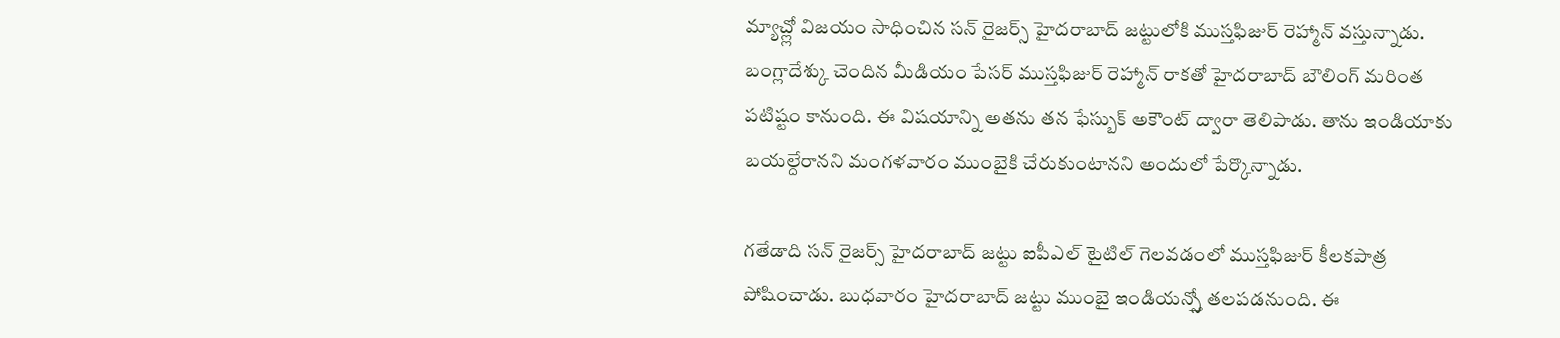మ్యాచ్ల్లో విజయం సాధించిన సన్ రైజర్స్ హైదరాబాద్ జట్టులోకి ముస్తఫిజుర్ రెహ్మాన్ వస్తున్నాడు.
బంగ్లాదేశ్కు చెందిన మీడియం పేసర్ ముస్తఫిజుర్ రెహ్మాన్ రాకతో హైదరాబాద్ బౌలింగ్ మరింత పటిష్టం కానుంది. ఈ విషయాన్ని అతను తన ఫేస్బుక్ అకౌంట్ ద్వారా తెలిపాడు. తాను ఇండియాకు బయల్దేరానని మంగళవారం ముంబైకి చేరుకుంటానని అందులో పేర్కొన్నాడు.

గతేడాది సన్ రైజర్స్ హైదరాబాద్ జట్టు ఐపీఎల్ టైటిల్ గెలవడంలో ముస్తఫిజుర్ కీలకపాత్ర పోషించాడు. బుధవారం హైదరాబాద్ జట్టు ముంబై ఇండియన్స్తో తలపడనుంది. ఈ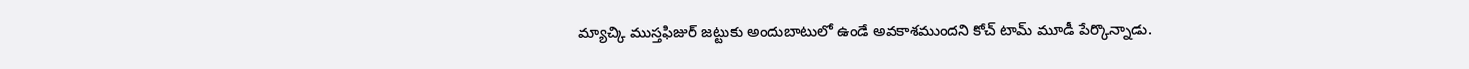మ్యాచ్కి ముస్తఫిజుర్ జట్టుకు అందుబాటులో ఉండే అవకాశముందని కోచ్ టామ్ మూడీ పేర్కొన్నాడు.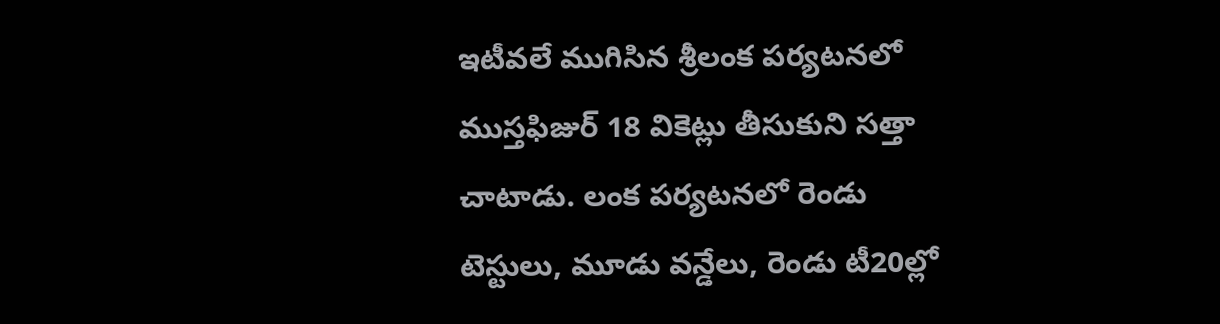ఇటీవలే ముగిసిన శ్రీలంక పర్యటనలో ముస్తఫిజుర్ 18 వికెట్లు తీసుకుని సత్తా చాటాడు. లంక పర్యటనలో రెండు టెస్టులు, మూడు వన్డేలు, రెండు టీ20ల్లో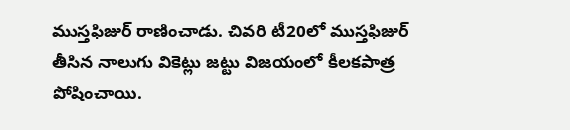ముస్తఫిజుర్ రాణించాడు. చివరి టీ20లో ముస్తఫిజుర్ తీసిన నాలుగు వికెట్లు జట్టు విజయంలో కీలకపాత్ర పోషించాయి.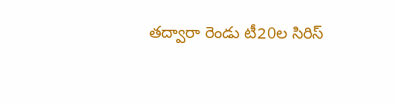తద్వారా రెండు టీ20ల సిరిస్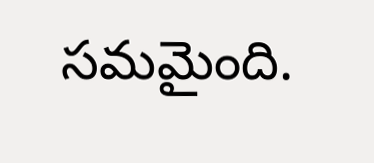సమమైంది.